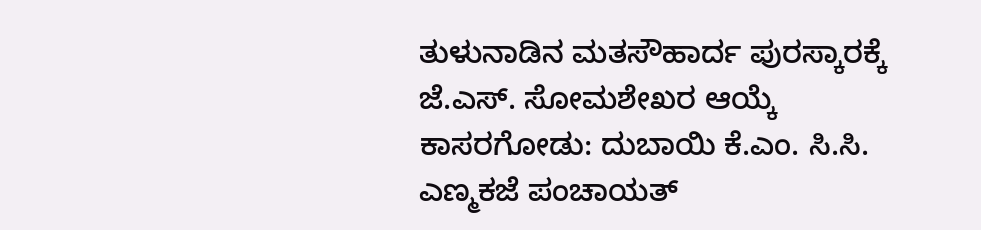ತುಳುನಾಡಿನ ಮತಸೌಹಾರ್ದ ಪುರಸ್ಕಾರಕ್ಕೆ ಜೆ.ಎಸ್. ಸೋಮಶೇಖರ ಆಯ್ಕೆ
ಕಾಸರಗೋಡು: ದುಬಾಯಿ ಕೆ.ಎಂ. ಸಿ.ಸಿ. ಎಣ್ಮಕಜೆ ಪಂಚಾಯತ್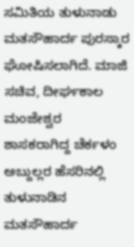ಸಮಿತಿಯ ತುಳುನಾಡು ಮತಸೌಹಾರ್ದ ಪುರಸ್ಕಾರ ಘೋಷಿಸಲಾಗಿದೆ. ಮಾಜಿ ಸಚಿವ, ದೀರ್ಘಕಾಲ ಮಂಜೇಶ್ವರ ಶಾಸಕರಾಗಿದ್ದ ಚೆರ್ಕಳಂ ಅಬ್ದುಲ್ಲರ ಹೆಸರಿನಲ್ಲಿ ತುಳುನಾಡಿನ ಮತಸೌಹಾರ್ದ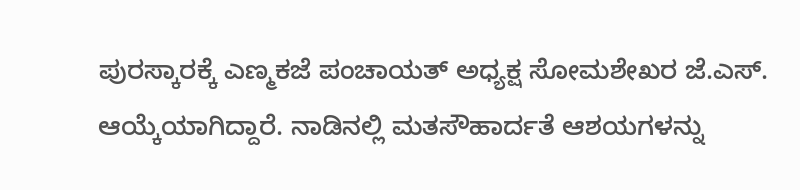ಪುರಸ್ಕಾರಕ್ಕೆ ಎಣ್ಮಕಜೆ ಪಂಚಾಯತ್ ಅಧ್ಯಕ್ಷ ಸೋಮಶೇಖರ ಜೆ.ಎಸ್. ಆಯ್ಕೆಯಾಗಿದ್ದಾರೆ. ನಾಡಿನಲ್ಲಿ ಮತಸೌಹಾರ್ದತೆ ಆಶಯಗಳನ್ನು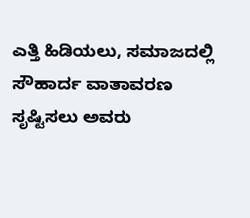ಎತ್ತಿ ಹಿಡಿಯಲು, ಸಮಾಜದಲ್ಲಿ ಸೌಹಾರ್ದ ವಾತಾವರಣ ಸೃಷ್ಟಿಸಲು ಅವರು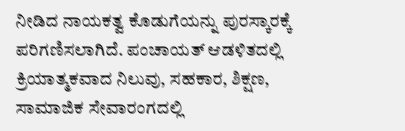ನೀಡಿದ ನಾಯಕತ್ವ ಕೊಡುಗೆಯನ್ನು ಪುರಸ್ಕಾರಕ್ಕೆ ಪರಿಗಣಿಸಲಾಗಿದೆ. ಪಂಚಾಯತ್ ಆಡಳಿತದಲ್ಲಿ ಕ್ರಿಯಾತ್ಮಕವಾದ ನಿಲುವು, ಸಹಕಾರ, ಶಿಕ್ಷಣ, ಸಾಮಾಜಿಕ ಸೇವಾರಂಗದಲ್ಲಿ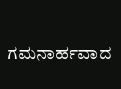ಗಮನಾರ್ಹವಾದ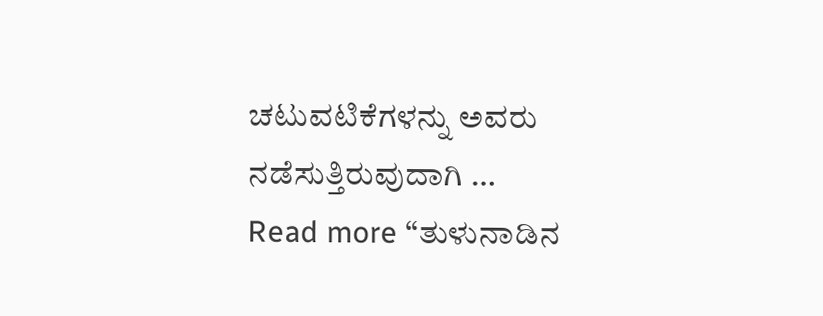ಚಟುವಟಿಕೆಗಳನ್ನು ಅವರು ನಡೆಸುತ್ತಿರುವುದಾಗಿ …
Read more “ತುಳುನಾಡಿನ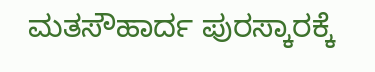ಮತಸೌಹಾರ್ದ ಪುರಸ್ಕಾರಕ್ಕೆ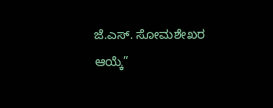ಜೆ.ಎಸ್. ಸೋಮಶೇಖರ ಆಯ್ಕೆ”